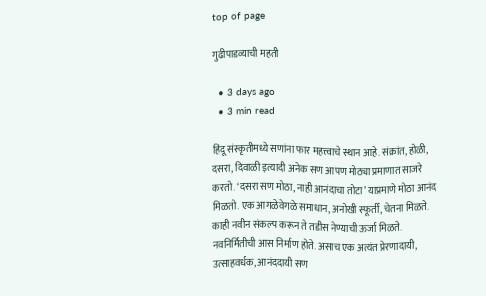top of page

गुढीपाडव्याची महती

  • 3 days ago
  • 3 min read

हिंदू संस्कृतीमध्ये सणांना फार महत्त्वाचे स्थान आहे. संक्रांत, होळी, दसरा, दिवाळी इत्यादी अनेक सण आपण मोठ्या प्रमाणात साजरे करतो. ‘दसरा सण मोठा, नाही आनंदाचा तोटा‌’ याप्रमाणे मोठा आनंद मिळतो. एक आगळेवेगळे समाधान, अनोखी स्फूर्ती, चेतना मिळते. काही नवीन संकल्प करून ते तडीस नेण्याची ऊर्जा मिळते. नवनिर्मितीची आस निर्माण होते. असाच एक अत्यंत प्रेरणादायी, उत्साहवर्धक, आनंददायी सण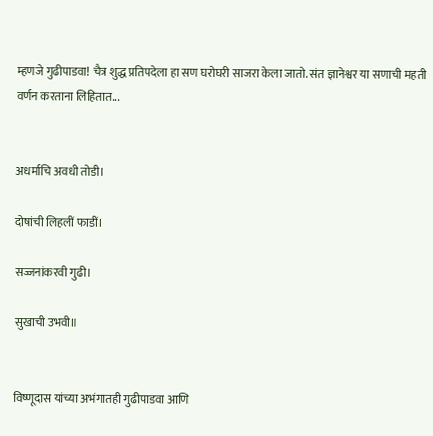म्हणजे गुढीपाडवा! चैत्र शुद्ध प्रतिपदेला हा सण घरोघरी साजरा केला जातो. संत ज्ञानेश्वर या सणाची महती वर्णन करताना लिहितात...


अधर्माचि अवधी तोडी।

दोषांची लिहलीं फाडीं।

सज्जनांकरवी गुढी।

सुखाची उभवी॥


विष्णूदास यांच्या अभंगातही गुढीपाडवा आणि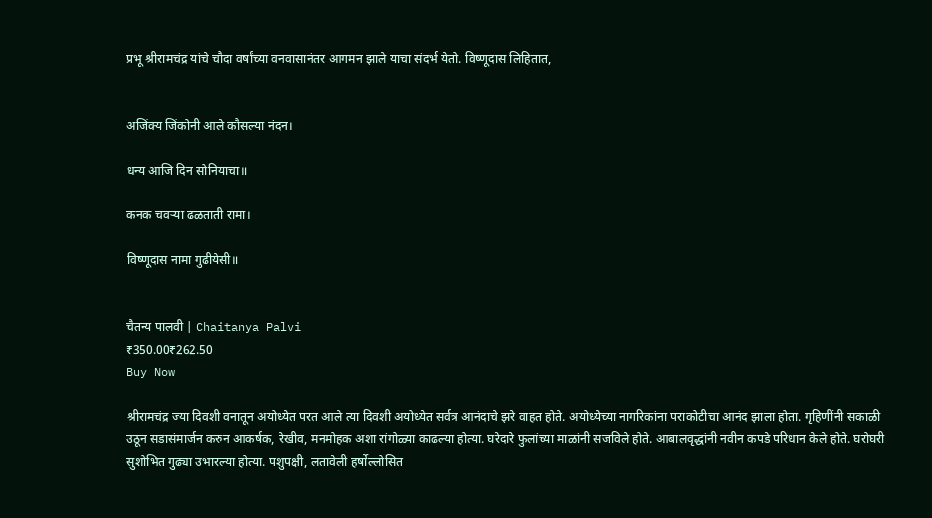प्रभू श्रीरामचंद्र यांचे चौदा वर्षांच्या वनवासानंतर आगमन झाले याचा संदर्भ येतो. विष्णूदास लिहितात,


अजिंक्य जिंकोनी आले कौसल्या नंदन।

धन्य आजि दिन सोनियाचा॥

कनक चवऱ्या ढळताती रामा।

विष्णूदास नामा गुढीयेसी॥


चैतन्य पालवी | Chaitanya Palvi
₹350.00₹262.50
Buy Now

श्रीरामचंद्र ज्या दिवशी वनातून अयोध्येत परत आले त्या दिवशी अयोध्येत सर्वत्र आनंदाचे झरे वाहत होते. अयोध्येच्या नागरिकांना पराकोटीचा आनंद झाला होता. गृहिणींनी सकाळी उठून सडासंमार्जन करुन आकर्षक, रेखीव, मनमोहक अशा रांगोळ्या काढल्या होत्या. घरेदारे फुलांच्या माळांनी सजविले होते. आबालवृद्धांनी नवीन कपडे परिधान केले होते. घरोघरी सुशोभित गुढ्या उभारल्या होत्या. पशुपक्षी, लतावेली हर्षोल्लोसित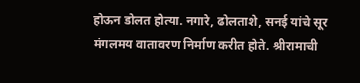होऊन डोलत होत्या. नगारे, ढोलताशे, सनई यांचे सूर मंगलमय वातावरण निर्माण करीत होते. श्रीरामाची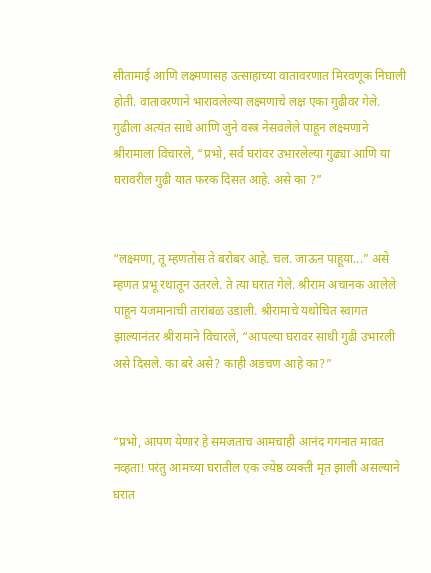सीतामाई आणि लक्ष्मणासह उत्साहाच्या वातावरणात मिरवणूक निघाली होती. वातावरणाने भारावलेल्या लक्ष्मणाचे लक्ष एका गुढीवर गेले. गुढीला अत्यंत साधे आणि जुने वस्त्र नेसवलेले पाहून लक्ष्मणाने श्रीरामाला विचारले, “प्रभो, सर्व घरांवर उभारलेल्या गुढ्या आणि या घरावरील गुढी यात फरक दिसत आहे. असे का ?”


“लक्ष्मणा, तू म्हणतोस ते बरोबर आहे. चल. जाऊन पाहूया...” असे म्हणत प्रभू रथातून उतरले. ते त्या घरात गेले. श्रीराम अचानक आलेले पाहून यजमानाची तारांबळ उडाली. श्रीरामाचे यथोचित स्वागत झाल्यानंतर श्रीरामाने विचारले, “आपल्या घरावर साधी गुढी उभारली असे दिसले. का बरे असे? काही अडचण आहे का?”


“प्रभो, आपण येणार हे समजताच आमचाही आनंद गगनात मावत नव्हता! परंतु आमच्या घरातील एक ज्येष्ठ व्यक्ती मृत झाली असल्याने घरात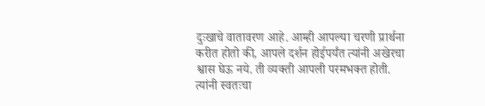दुःखाचे वातावरण आहे. आम्ही आपल्या चरणी प्रार्थना करीत होतो की, आपले दर्शन होईपर्यंत त्यांनी अखेरचा श्वास घेऊ नये. ती व्यक्ती आपली परमभक्त होती. त्यांनी स्वतःचा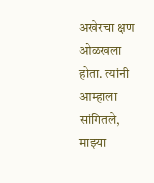अखेरचा क्षण ओळखला होता. त्यांनी आम्हाला सांगितले, माझ्या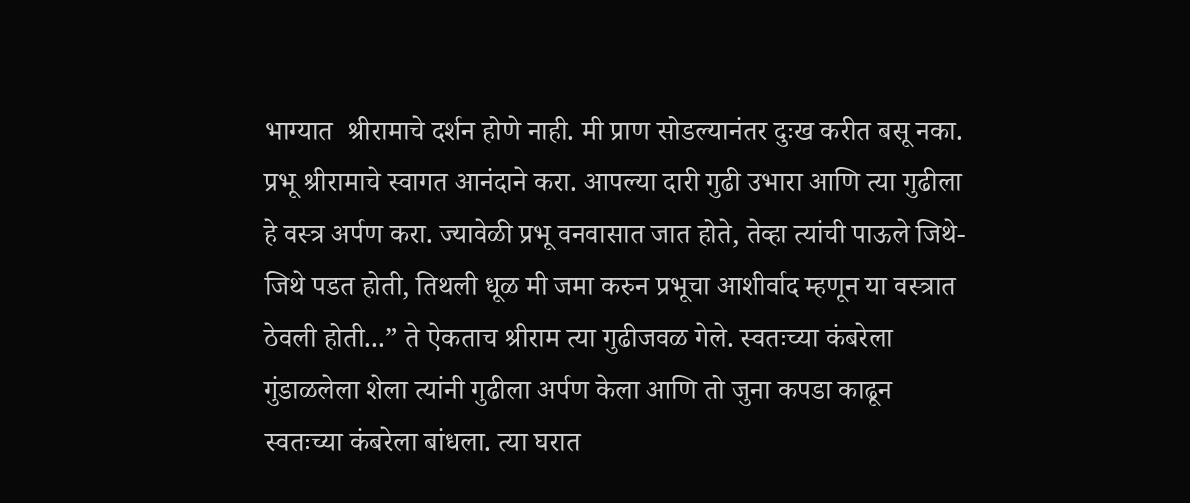भाग्यात  श्रीरामाचे दर्शन होणे नाही. मी प्राण सोडल्यानंतर दुःख करीत बसू नका. प्रभू श्रीरामाचे स्वागत आनंदाने करा. आपल्या दारी गुढी उभारा आणि त्या गुढीला हे वस्त्र अर्पण करा. ज्यावेळी प्रभू वनवासात जात होते, तेव्हा त्यांची पाऊले जिथे-जिथे पडत होती, तिथली धूळ मी जमा करुन प्रभूचा आशीर्वाद म्हणून या वस्त्रात ठेवली होती...” ते ऐकताच श्रीराम त्या गुढीजवळ गेले. स्वतःच्या कंबरेला गुंडाळलेला शेला त्यांनी गुढीला अर्पण केला आणि तो जुना कपडा काढून स्वतःच्या कंबरेला बांधला. त्या घरात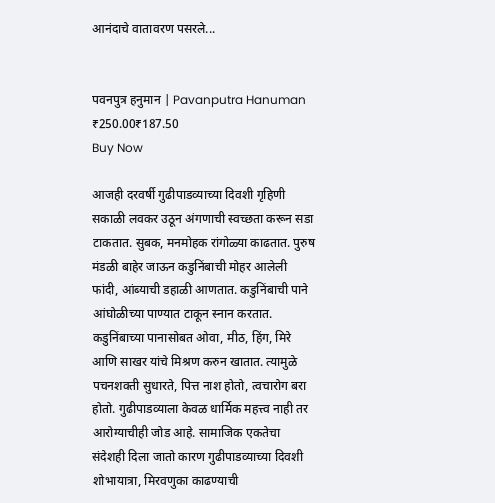आनंदाचे वातावरण पसरले...


पवनपुत्र हनुमान | Pavanputra Hanuman
₹250.00₹187.50
Buy Now

आजही दरवर्षी गुढीपाडव्याच्या दिवशी गृहिणी सकाळी लवकर उठून अंगणाची स्वच्छता करून सडा टाकतात. सुबक, मनमोहक रांगोळ्या काढतात. पुरुष मंडळी बाहेर जाऊन कडुनिंबाची मोहर आलेली फांदी, आंब्याची डहाळी आणतात. कडुनिंबाची पाने आंघोळीच्या पाण्यात टाकून स्नान करतात. कडुनिंबाच्या पानासोबत ओवा, मीठ, हिंग, मिरे आणि साखर यांचे मिश्रण करुन खातात. त्यामुळे पचनशक्ती सुधारते, पित्त नाश होतो, त्वचारोग बरा होतो. गुढीपाडव्याला केवळ धार्मिक महत्त्व नाही तर आरोग्याचीही जोड आहे. सामाजिक एकतेचा संदेशही दिला जातो कारण गुढीपाडव्याच्या दिवशी शोभायात्रा, मिरवणुका काढण्याची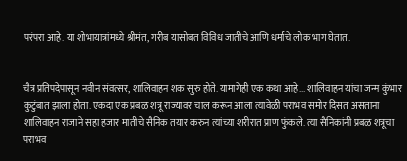परंपरा आहे. या शोभायात्रांमध्ये श्रीमंत, गरीब यासोबत विविध जातीचे आणि धर्माचे लोक भाग घेतात.


चैत्र प्रतिपदेपासून नवीन संवत्सर, शालिवाहन शक सुरु होते. यामागेही एक कथा आहे... शालिवाहन यांचा जन्म कुंभार कुटुंबात झाला होता. एकदा एक प्रबळ शत्रू राज्यावर चाल करून आला त्यावेळी पराभव समोर दिसत असताना शालिवाहन राजाने सहा हजार मातीचे सैनिक तयार करुन त्यांच्या शरीरात प्राण फुंकले. त्या सैनिकांनी प्रबळ शत्रूचा पराभव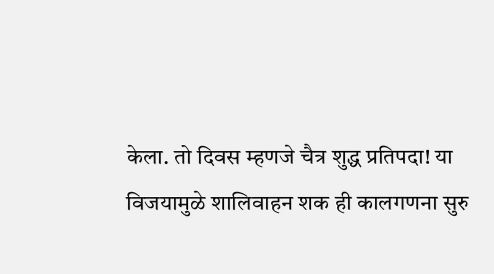केला. तो दिवस म्हणजे चैत्र शुद्ध प्रतिपदा! या विजयामुळे शालिवाहन शक ही कालगणना सुरु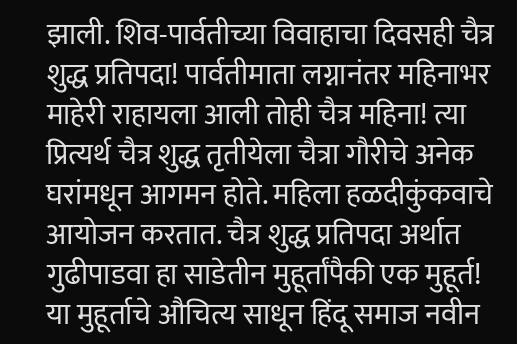झाली. शिव-पार्वतीच्या विवाहाचा दिवसही चैत्र शुद्ध प्रतिपदा! पार्वतीमाता लग्नानंतर महिनाभर माहेरी राहायला आली तोही चैत्र महिना! त्या प्रित्यर्थ चैत्र शुद्ध तृतीयेला चैत्रा गौरीचे अनेक घरांमधून आगमन होते. महिला हळदीकुंकवाचे आयोजन करतात. चैत्र शुद्ध प्रतिपदा अर्थात गुढीपाडवा हा साडेतीन मुहूर्तांपैकी एक मुहूर्त! या मुहूर्ताचे औचित्य साधून हिंदू समाज नवीन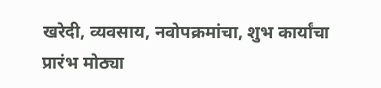खरेदी, व्यवसाय, नवोपक्रमांचा, शुभ कार्यांचा प्रारंभ मोठ्या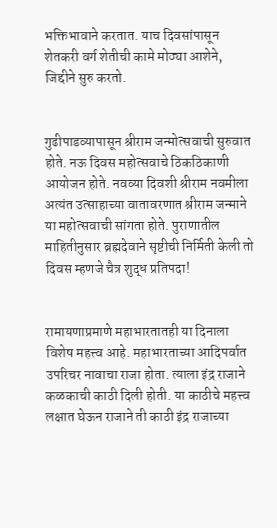भक्तिभावाने करतात. याच दिवसांपासून शेतकरी वर्ग शेतीची कामे मोठ्या आशेने, जिद्दीने सुरु करतो.


गुढीपाडव्यापासून श्रीराम जन्मोत्सवाची सुरुवात होते. नऊ दिवस महोत्सवाचे ठिकठिकाणी आयोजन होते. नवव्या दिवशी श्रीराम नवमीला अत्यंत उत्साहाच्या वातावरणात श्रीराम जन्माने या महोत्सवाची सांगता होते. पुराणातील माहितीनुसार ब्रह्मदेवाने सृष्टीची निर्मिती केली तो दिवस म्हणजे चैत्र शुद्ध प्रतिपदा!


रामायणाप्रमाणे महाभारतातही या दिनाला विशेष महत्त्व आहे. महाभारताच्या आदिपर्वात उपरिचर नावाचा राजा होता. त्याला इंद्र राजाने कळकाची काठी दिली होती. या काठीचे महत्त्व लक्षात घेऊन राजाने ती काठी इंद्र राजाच्या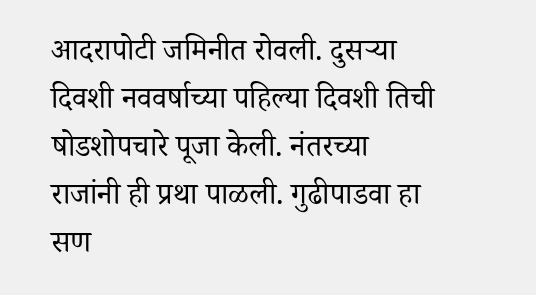आदरापोटी जमिनीत रोवली. दुसऱ्या दिवशी नववर्षाच्या पहिल्या दिवशी तिची षोडशोपचारे पूजा केली. नंतरच्या राजांनी ही प्रथा पाळली. गुढीपाडवा हा सण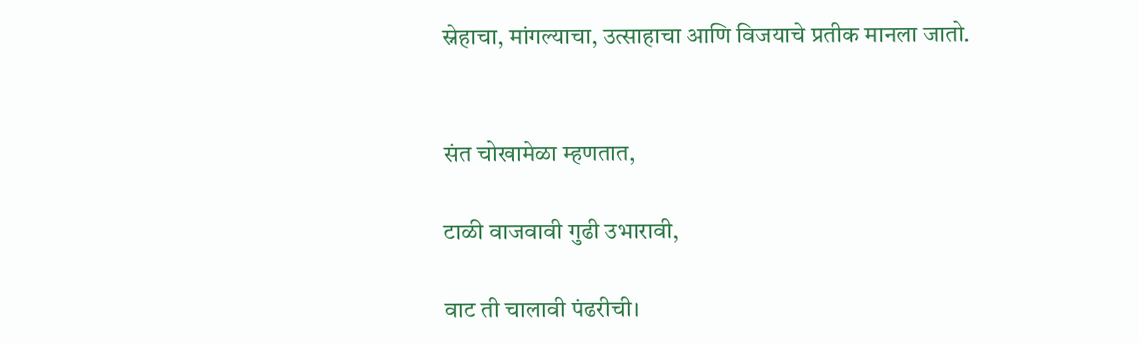स्नेहाचा, मांगल्याचा, उत्साहाचा आणि विजयाचे प्रतीक मानला जातो.


संत चोखामेळा म्हणतात,

टाळी वाजवावी गुढी उभारावी,

वाट ती चालावी पंढरीची।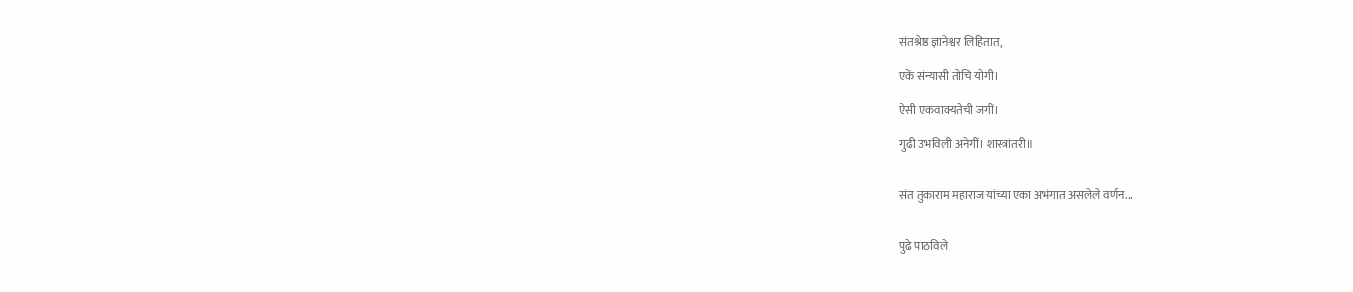संतश्रेष्ठ ज्ञानेश्वर लिहितात,

एकें संन्यासी तोचि योगी।

ऐसी एकवाक्यतेची जगीं।

गुढी उभविली अनेगीं। शास्त्रांतरी॥


संत तुकाराम महाराज यांच्या एका अभंगात असलेले वर्णन...


पुढे पाठविले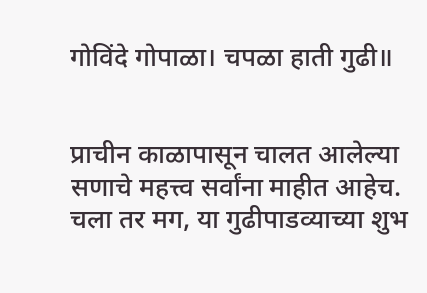गोविंदे गोपाळा। चपळा हाती गुढी॥


प्राचीन काळापासून चालत आलेल्या सणाचे महत्त्व सर्वांना माहीत आहेच. चला तर मग, या गुढीपाडव्याच्या शुभ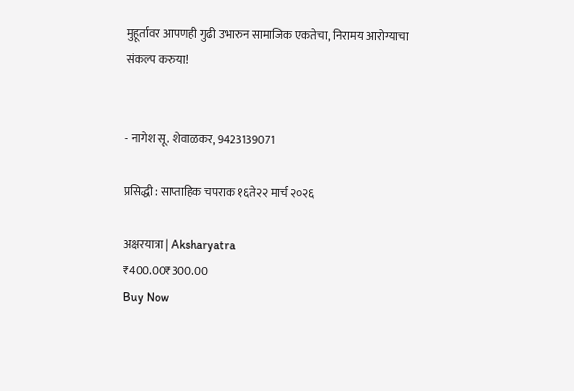मुहूर्तावर आपणही गुढी उभारुन सामाजिक एकतेचा, निरामय आरोग्याचा संकल्प करुया!


- नागेश सू. शेवाळकर, 9423139071

प्रसिद्धी : साप्ताहिक चपराक १६ते२२ मार्च २०२६

अक्षरयात्रा | Aksharyatra
₹400.00₹300.00
Buy Now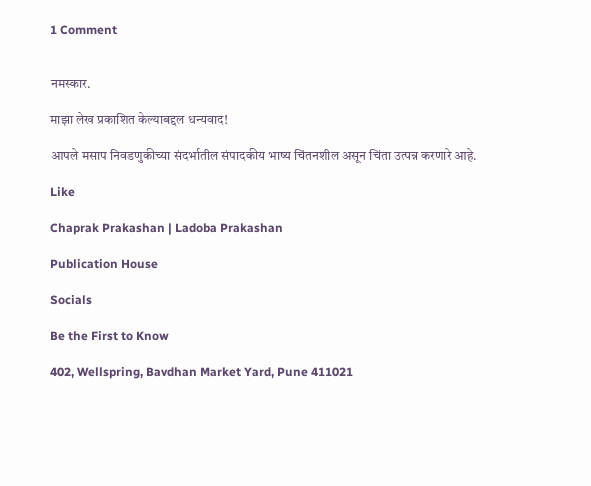1 Comment


नमस्कार.

माझा लेख प्रकाशित केल्याबद्दल धन्यवाद!

आपले मसाप निवडणुकीच्या संदर्भातील संपादकीय भाष्य चिंतनशील असून चिंता उत्पन्न करणारे आहे.

Like

Chaprak Prakashan | Ladoba Prakashan

Publication House

Socials

Be the First to Know

402, Wellspring, Bavdhan Market Yard, Pune 411021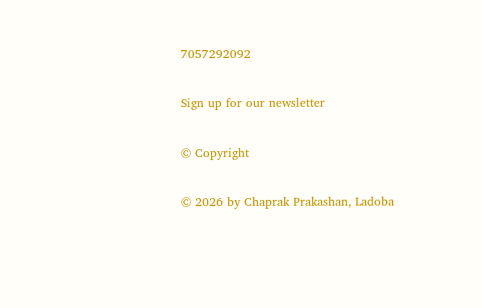7057292092

Sign up for our newsletter

© Copyright

© 2026 by Chaprak Prakashan, Ladoba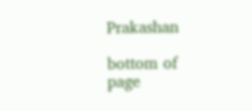Prakashan

bottom of page